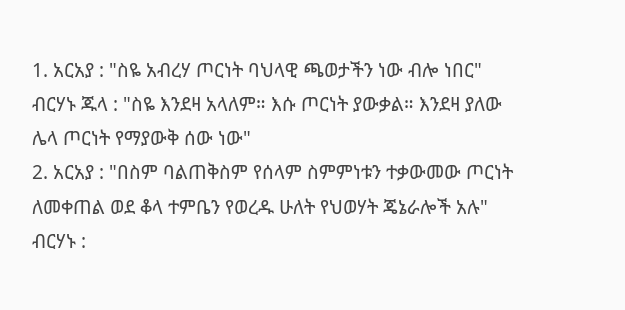1. አርአያ : "ስዬ አብረሃ ጦርነት ባህላዊ ጫወታችን ነው ብሎ ነበር"
ብርሃኑ ጁላ : "ስዬ እንደዛ አላለም። እሱ ጦርነት ያውቃል። እንደዛ ያለው ሌላ ጦርነት የማያውቅ ሰው ነው"
2. አርአያ : "በስም ባልጠቅስም የሰላም ስምምነቱን ተቃውመው ጦርነት ለመቀጠል ወደ ቆላ ተምቤን የወረዱ ሁለት የህወሃት ጄኔራሎች አሉ"
ብርሃኑ :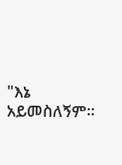"እኔ አይመስለኝም።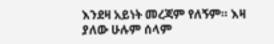እንደዛ አይነት መረጃም የለኝም። እዛ ያለው ሁሉም ሰላም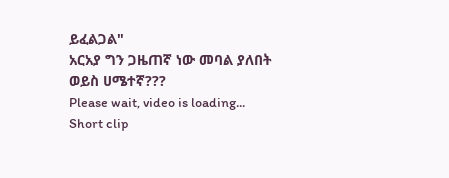ይፈልጋል"
አርአያ ግን ጋዜጠኛ ነው መባል ያለበት ወይስ ሀሜተኛ???
Please wait, video is loading...
Short clip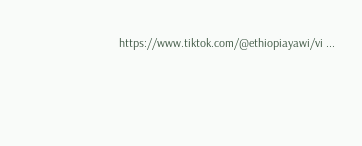https://www.tiktok.com/@ethiopiayawi/vi ...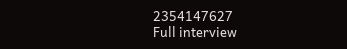2354147627
Full interview